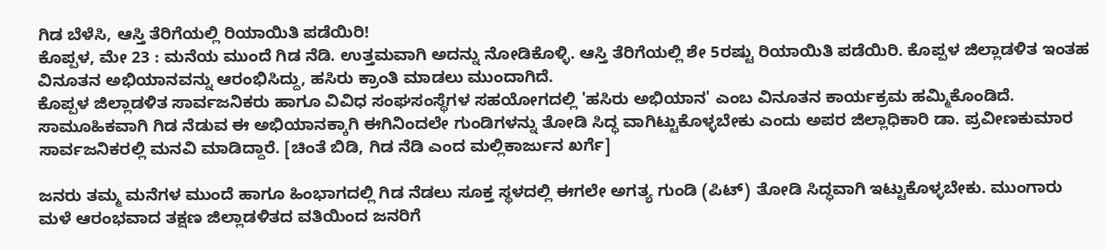ಗಿಡ ಬೆಳೆಸಿ, ಆಸ್ತಿ ತೆರಿಗೆಯಲ್ಲಿ ರಿಯಾಯಿತಿ ಪಡೆಯಿರಿ!
ಕೊಪ್ಪಳ, ಮೇ 23 : ಮನೆಯ ಮುಂದೆ ಗಿಡ ನೆಡಿ. ಉತ್ತಮವಾಗಿ ಅದನ್ನು ನೋಡಿಕೊಳ್ಳಿ. ಆಸ್ತಿ ತೆರಿಗೆಯಲ್ಲಿ ಶೇ 5ರಷ್ಟು ರಿಯಾಯಿತಿ ಪಡೆಯಿರಿ. ಕೊಪ್ಪಳ ಜಿಲ್ಲಾಡಳಿತ ಇಂತಹ ವಿನೂತನ ಅಭಿಯಾನವನ್ನು ಆರಂಭಿಸಿದ್ದು, ಹಸಿರು ಕ್ರಾಂತಿ ಮಾಡಲು ಮುಂದಾಗಿದೆ.
ಕೊಪ್ಪಳ ಜಿಲ್ಲಾಡಳಿತ ಸಾರ್ವಜನಿಕರು ಹಾಗೂ ವಿವಿಧ ಸಂಘಸಂಸ್ಥೆಗಳ ಸಹಯೋಗದಲ್ಲಿ 'ಹಸಿರು ಅಭಿಯಾನ' ಎಂಬ ವಿನೂತನ ಕಾರ್ಯಕ್ರಮ ಹಮ್ಮಿಕೊಂಡಿದೆ. ಸಾಮೂಹಿಕವಾಗಿ ಗಿಡ ನೆಡುವ ಈ ಅಭಿಯಾನಕ್ಕಾಗಿ ಈಗಿನಿಂದಲೇ ಗುಂಡಿಗಳನ್ನು ತೋಡಿ ಸಿದ್ಧ ವಾಗಿಟ್ಟುಕೊಳ್ಳಬೇಕು ಎಂದು ಅಪರ ಜಿಲ್ಲಾಧಿಕಾರಿ ಡಾ. ಪ್ರವೀಣಕುಮಾರ ಸಾರ್ವಜನಿಕರಲ್ಲಿ ಮನವಿ ಮಾಡಿದ್ದಾರೆ. [ಚಿಂತೆ ಬಿಡಿ, ಗಿಡ ನೆಡಿ ಎಂದ ಮಲ್ಲಿಕಾರ್ಜುನ ಖರ್ಗೆ]

ಜನರು ತಮ್ಮ ಮನೆಗಳ ಮುಂದೆ ಹಾಗೂ ಹಿಂಭಾಗದಲ್ಲಿ ಗಿಡ ನೆಡಲು ಸೂಕ್ತ ಸ್ಥಳದಲ್ಲಿ ಈಗಲೇ ಅಗತ್ಯ ಗುಂಡಿ (ಪಿಟ್) ತೋಡಿ ಸಿದ್ಧವಾಗಿ ಇಟ್ಟುಕೊಳ್ಳಬೇಕು. ಮುಂಗಾರು ಮಳೆ ಆರಂಭವಾದ ತಕ್ಷಣ ಜಿಲ್ಲಾಡಳಿತದ ವತಿಯಿಂದ ಜನರಿಗೆ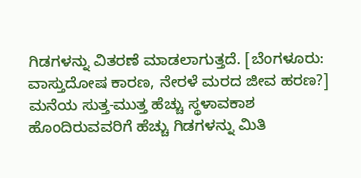ಗಿಡಗಳನ್ನು ವಿತರಣೆ ಮಾಡಲಾಗುತ್ತದೆ. [ಬೆಂಗಳೂರು: ವಾಸ್ತುದೋಷ ಕಾರಣ, ನೇರಳೆ ಮರದ ಜೀವ ಹರಣ?]
ಮನೆಯ ಸುತ್ತ-ಮುತ್ತ ಹೆಚ್ಚು ಸ್ಥಳಾವಕಾಶ ಹೊಂದಿರುವವರಿಗೆ ಹೆಚ್ಚು ಗಿಡಗಳನ್ನು ಮಿತಿ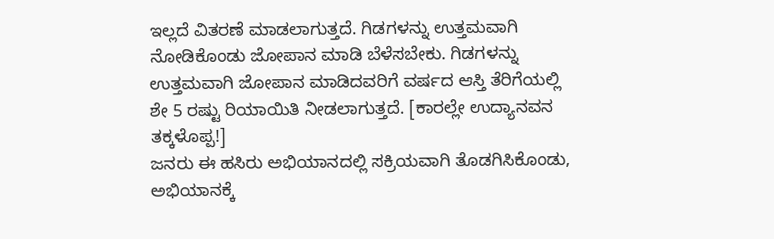ಇಲ್ಲದೆ ವಿತರಣೆ ಮಾಡಲಾಗುತ್ತದೆ. ಗಿಡಗಳನ್ನು ಉತ್ತಮವಾಗಿ ನೋಡಿಕೊಂಡು ಜೋಪಾನ ಮಾಡಿ ಬೆಳೆಸಬೇಕು. ಗಿಡಗಳನ್ನು ಉತ್ತಮವಾಗಿ ಜೋಪಾನ ಮಾಡಿದವರಿಗೆ ವರ್ಷದ ಆಸ್ತಿ ತೆರಿಗೆಯಲ್ಲಿ ಶೇ 5 ರಷ್ಟು ರಿಯಾಯಿತಿ ನೀಡಲಾಗುತ್ತದೆ. [ಕಾರಲ್ಲೇ ಉದ್ಯಾನವನ ತಕ್ಕಳೊಪ್ಪ!]
ಜನರು ಈ ಹಸಿರು ಅಭಿಯಾನದಲ್ಲಿ ಸಕ್ರಿಯವಾಗಿ ತೊಡಗಿಸಿಕೊಂಡು, ಅಭಿಯಾನಕ್ಕೆ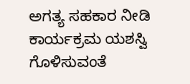ಅಗತ್ಯ ಸಹಕಾರ ನೀಡಿ ಕಾರ್ಯಕ್ರಮ ಯಶಸ್ವಿ ಗೊಳಿಸುವಂತೆ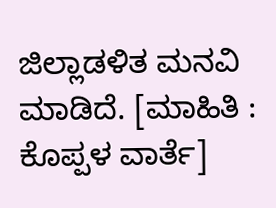ಜಿಲ್ಲಾಡಳಿತ ಮನವಿ ಮಾಡಿದೆ. [ಮಾಹಿತಿ : ಕೊಪ್ಪಳ ವಾರ್ತೆ]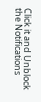Click it and Unblock the Notifications